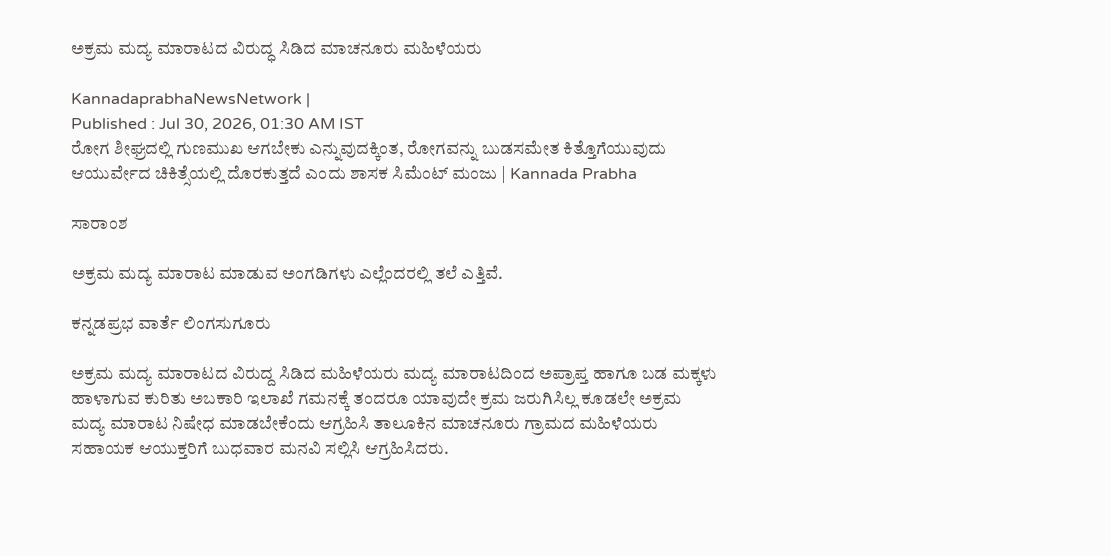ಅಕ್ರಮ ಮದ್ಯ ಮಾರಾಟದ ವಿರುದ್ಧ ಸಿಡಿದ ಮಾಚನೂರು ಮಹಿಳೆಯರು

KannadaprabhaNewsNetwork |
Published : Jul 30, 2026, 01:30 AM IST
ರೋಗ ಶೀಘ್ರದಲ್ಲಿ ಗುಣಮುಖ ಆಗಬೇಕು ಎನ್ನುವುದಕ್ಕಿಂತ, ರೋಗವನ್ನು ಬುಡಸಮೇತ ಕಿತ್ತೊಗೆಯುವುದು ಆಯುರ್ವೇದ ಚಿಕಿತ್ಸೆಯಲ್ಲಿ ದೊರಕುತ್ತದೆ ಎಂದು ಶಾಸಕ ಸಿಮೆಂಟ್ ಮಂಜು | Kannada Prabha

ಸಾರಾಂಶ

ಅಕ್ರಮ ಮದ್ಯ ಮಾರಾಟ ಮಾಡುವ ಅಂಗಡಿಗಳು ಎಲ್ಲೆಂದರಲ್ಲಿ ತಲೆ ಎತ್ತಿವೆ.

ಕನ್ನಡಪ್ರಭ ವಾರ್ತೆ ಲಿಂಗಸುಗೂರು

ಅಕ್ರಮ ಮದ್ಯ ಮಾರಾಟದ ವಿರುದ್ದ ಸಿಡಿದ ಮಹಿಳೆಯರು ಮದ್ಯ ಮಾರಾಟದಿಂದ ಅಪ್ರಾಪ್ತ ಹಾಗೂ ಬಡ ಮಕ್ಕಳು ಹಾಳಾಗುವ ಕುರಿತು ಅಬಕಾರಿ ಇಲಾಖೆ ಗಮನಕ್ಕೆ ತಂದರೂ ಯಾವುದೇ ಕ್ರಮ ಜರುಗಿಸಿಲ್ಲ ಕೂಡಲೇ ಅಕ್ರಮ ಮದ್ಯ ಮಾರಾಟ ನಿಷೇಧ ಮಾಡಬೇಕೆಂದು ಆಗ್ರಹಿಸಿ ತಾಲೂಕಿನ ಮಾಚನೂರು ಗ್ರಾಮದ ಮಹಿಳೆಯರು ಸಹಾಯಕ ಆಯುಕ್ತರಿಗೆ ಬುಧವಾರ ಮನವಿ ಸಲ್ಲಿಸಿ ಆಗ್ರಹಿಸಿದರು.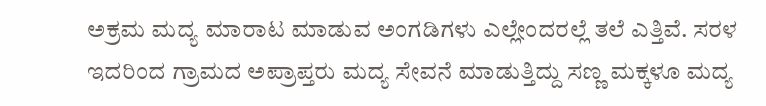ಅಕ್ರಮ ಮದ್ಯ ಮಾರಾಟ ಮಾಡುವ ಅಂಗಡಿಗಳು ಎಲ್ಲೇಂದರಲ್ಲೆ ತಲೆ ಎತ್ತಿವೆ. ಸರಳ ಇದರಿಂದ ಗ್ರಾಮದ ಅಪ್ರಾಪ್ತರು ಮದ್ಯ ಸೇವನೆ ಮಾಡುತ್ತಿದ್ದು ಸಣ್ಣ ಮಕ್ಕಳೂ ಮದ್ಯ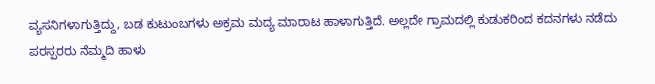ವ್ಯಸನಿಗಳಾಗುತ್ತಿದ್ದು, ಬಡ ಕುಟುಂಬಗಳು ಅಕ್ರಮ ಮದ್ಯ ಮಾರಾಟ ಹಾಳಾಗುತ್ತಿದೆ. ಅಲ್ಲದೇ ಗ್ರಾಮದಲ್ಲಿ ಕುಡುಕರಿಂದ ಕದನಗಳು ನಡೆದು ಪರಸ್ಪರರು ನೆಮ್ಮದಿ ಹಾಳು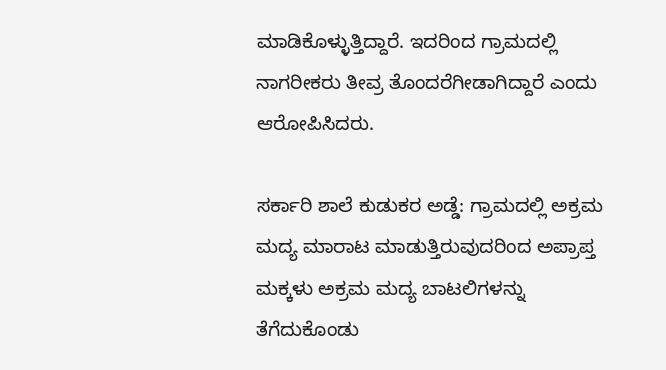ಮಾಡಿಕೊಳ್ಳುತ್ತಿದ್ದಾರೆ. ಇದರಿಂದ ಗ್ರಾಮದಲ್ಲಿ ನಾಗರೀಕರು ತೀವ್ರ ತೊಂದರೆಗೀಡಾಗಿದ್ದಾರೆ ಎಂದು ಆರೋಪಿಸಿದರು.

ಸರ್ಕಾರಿ ಶಾಲೆ ಕುಡುಕರ ಅಡ್ಡೆ: ಗ್ರಾಮದಲ್ಲಿ ಅಕ್ರಮ ಮದ್ಯ ಮಾರಾಟ ಮಾಡುತ್ತಿರುವುದರಿಂದ ಅಪ್ರಾಪ್ತ ಮಕ್ಕಳು ಅಕ್ರಮ ಮದ್ಯ ಬಾಟಲಿಗಳನ್ನು ತೆಗೆದುಕೊಂಡು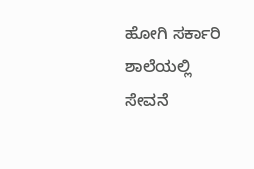ಹೋಗಿ ಸರ್ಕಾರಿ ಶಾಲೆಯಲ್ಲಿ ಸೇವನೆ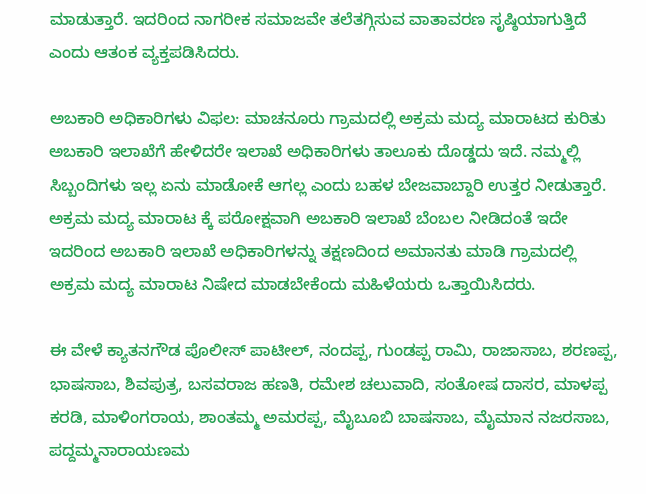ಮಾಡುತ್ತಾರೆ. ಇದರಿಂದ ನಾಗರೀಕ ಸಮಾಜವೇ ತಲೆತಗ್ಗಿಸುವ ವಾತಾವರಣ ಸೃಷ್ಠಿಯಾಗುತ್ತಿದೆ ಎಂದು ಆತಂಕ ವ್ಯಕ್ತಪಡಿಸಿದರು.

ಅಬಕಾರಿ ಅಧಿಕಾರಿಗಳು ವಿಫಲ: ಮಾಚನೂರು ಗ್ರಾಮದಲ್ಲಿ ಅಕ್ರಮ ಮದ್ಯ ಮಾರಾಟದ ಕುರಿತು ಅಬಕಾರಿ ಇಲಾಖೆಗೆ ಹೇಳಿದರೇ ಇಲಾಖೆ ಅಧಿಕಾರಿಗಳು ತಾಲೂಕು ದೊಡ್ಡದು ಇದೆ. ನಮ್ಮಲ್ಲಿ ಸಿಬ್ಬಂದಿಗಳು ಇಲ್ಲ ಏನು ಮಾಡೋಕೆ ಆಗಲ್ಲ ಎಂದು ಬಹಳ ಬೇಜವಾಬ್ದಾರಿ ಉತ್ತರ ನೀಡುತ್ತಾರೆ. ಅಕ್ರಮ ಮದ್ಯ ಮಾರಾಟ ಕ್ಕೆ ಪರೋಕ್ಷವಾಗಿ ಅಬಕಾರಿ ಇಲಾಖೆ ಬೆಂಬಲ ನೀಡಿದಂತೆ ಇದೇ ಇದರಿಂದ ಅಬಕಾರಿ ಇಲಾಖೆ ಅಧಿಕಾರಿಗಳನ್ನು ತಕ್ಷಣದಿಂದ ಅಮಾನತು ಮಾಡಿ ಗ್ರಾಮದಲ್ಲಿ ಅಕ್ರಮ ಮದ್ಯ ಮಾರಾಟ ನಿಷೇದ ಮಾಡಬೇಕೆಂದು ಮಹಿಳೆಯರು ಒತ್ತಾಯಿಸಿದರು.

ಈ ವೇಳೆ ಕ್ಯಾತನಗೌಡ ಪೊಲೀಸ್ ಪಾಟೀಲ್, ನಂದಪ್ಪ, ಗುಂಡಪ್ಪ ರಾಮಿ, ರಾಜಾಸಾಬ, ಶರಣಪ್ಪ, ಭಾಷಸಾಬ, ಶಿವಪುತ್ರ, ಬಸವರಾಜ ಹಣತಿ, ರಮೇಶ ಚಲುವಾದಿ, ಸಂತೋಷ ದಾಸರ, ಮಾಳಪ್ಪ ಕರಡಿ, ಮಾಳಿಂಗರಾಯ, ಶಾಂತಮ್ಮ ಅಮರಪ್ಪ, ಮೈಬೂಬಿ ಬಾಷಸಾಬ, ಮೈಮಾನ ನಜರಸಾಬ, ಪದ್ದಮ್ಮನಾರಾಯಣಮ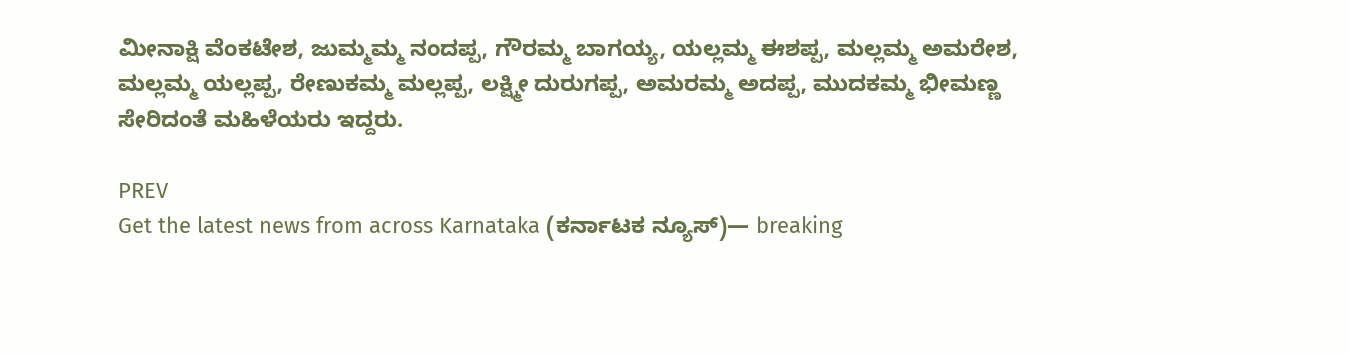ಮೀನಾಕ್ಷಿ ವೆಂಕಟೇಶ, ಜುಮ್ಮಮ್ಮ ನಂದಪ್ಪ, ಗೌರಮ್ಮ ಬಾಗಯ್ಯ, ಯಲ್ಲಮ್ಮ ಈಶಪ್ಪ, ಮಲ್ಲಮ್ಮ ಅಮರೇಶ, ಮಲ್ಲಮ್ಮ ಯಲ್ಲಪ್ಪ, ರೇಣುಕಮ್ಮ ಮಲ್ಲಪ್ಪ, ಲಕ್ಷ್ಮೀ ದುರುಗಪ್ಪ, ಅಮರಮ್ಮ ಅದಪ್ಪ, ಮುದಕಮ್ಮ ಭೀಮಣ್ಣ ಸೇರಿದಂತೆ ಮಹಿಳೆಯರು ಇದ್ದರು.

PREV
Get the latest news from across Karnataka (ಕರ್ನಾಟಕ ನ್ಯೂಸ್)— breaking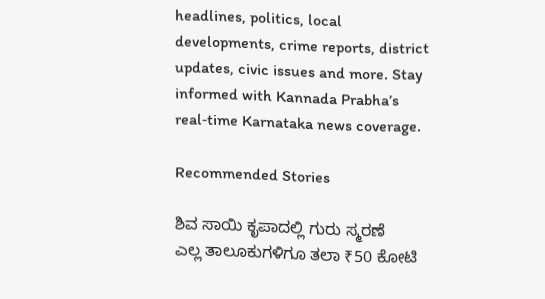headlines, politics, local developments, crime reports, district updates, civic issues and more. Stay informed with Kannada Prabha’s real‑time Karnataka news coverage.

Recommended Stories

ಶಿವ ಸಾಯಿ ಕೃಪಾದಲ್ಲಿ ಗುರು ಸ್ಮರಣೆ
ಎಲ್ಲ ತಾಲೂಕುಗಳಿಗೂ ತಲಾ ₹50 ಕೋಟಿ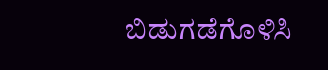ಬಿಡುಗಡೆಗೊಳಿಸಿ